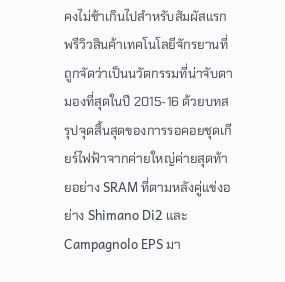คงไม่ช้าเกินไปสำหรับสัมผัสแรก พรีวิวสินค้าเทคโนโลยีจักรยานที่ถูกจัดว่าเป็นนวัตกรรมที่น่าจับตามองที่สุดในปี 2015-16 ด้วยบทสรุปจุดสิ้นสุดของการรอคอยชุดเกียร์ไฟฟ้าจากค่ายใหญ่ค่ายสุดท้ายอย่าง SRAM ที่ตามหลังคู่แข่งอย่าง Shimano Di2 และ Campagnolo EPS มา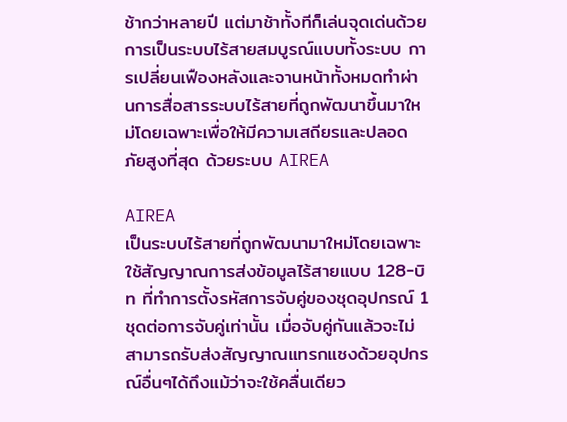ช้ากว่าหลายปี แต่มาช้าทั้งทีก็เล่นจุดเด่นด้วยการเป็นระบบไร้สายสมบูรณ์แบบทั้งระบบ การเปลี่ยนเฟืองหลังและจานหน้าทั้งหมดทำผ่านการสื่อสารระบบไร้สายที่ถูกพัฒนาขึ้นมาใหม่โดยเฉพาะเพื่อให้มีความเสถียรและปลอดภัยสูงที่สุด ด้วยระบบ AIREA

AIREA
เป็นระบบไร้สายที่ถูกพัฒนามาใหม่โดยเฉพาะ ใช้สัญญาณการส่งข้อมูลไร้สายแบบ 128-บิท ที่ทำการตั้งรหัสการจับคู่ของชุดอุปกรณ์ 1 ชุดต่อการจับคู่เท่านั้น เมื่อจับคู่กันแล้วจะไม่สามารถรับส่งสัญญาณแทรกแซงด้วยอุปกรณ์อื่นๆได้ถึงแม้ว่าจะใช้คลื่นเดียว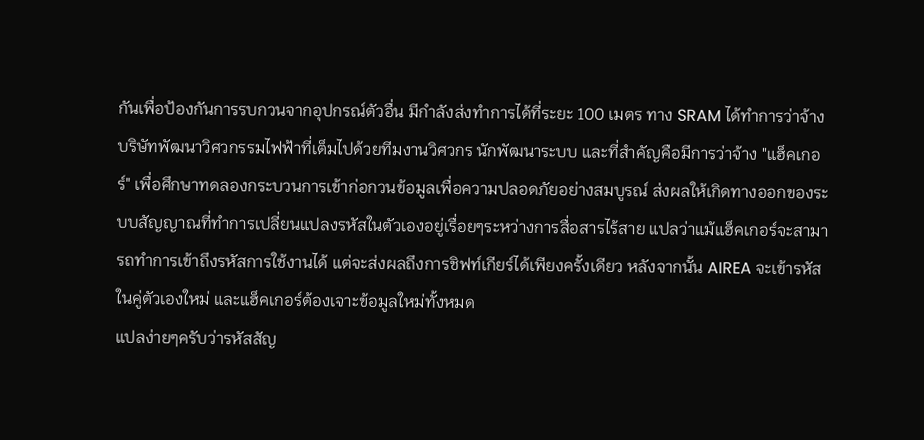กันเพื่อป้องกันการรบกวนจากอุปกรณ์ตัวอื่น มีกำลังส่งทำการได้ที่ระยะ 100 เมตร ทาง SRAM ได้ทำการว่าจ้างบริษัทพัฒนาวิศวกรรมไฟฟ้าที่เต็มไปด้วยทีมงานวิศวกร นักพัฒนาระบบ และที่สำคัญคือมีการว่าจ้าง "แฮ็คเกอร์" เพื่อศึกษาทดลองกระบวนการเข้าก่อกวนข้อมูลเพื่อความปลอดภัยอย่างสมบูรณ์ ส่งผลให้เกิดทางออกของระบบสัญญาณที่ทำการเปลี่ยนแปลงรหัสในตัวเองอยู่เรื่อยๆระหว่างการสื่อสารไร้สาย แปลว่าแม้แฮ็คเกอร์จะสามารถทำการเข้าถึงรหัสการใช้งานได้ แต่จะส่งผลถึงการชิฟท์เกียร์ได้เพียงครั้งเดียว หลังจากนั้น AIREA จะเข้ารหัสในคู่ตัวเองใหม่ และแฮ็คเกอร์ต้องเจาะข้อมูลใหม่ทั้งหมด
แปลง่ายๆครับว่ารหัสสัญ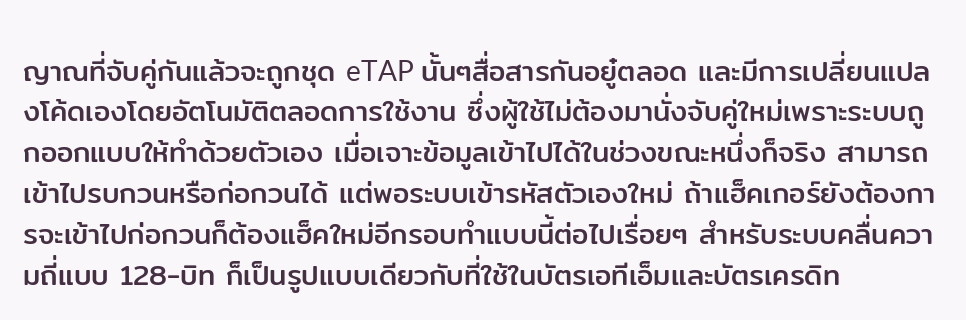ญาณที่จับคู่กันแล้วจะถูกชุด eTAP นั้นๆสื่อสารกันอยู๋ตลอด และมีการเปลี่ยนแปลงโค้ดเองโดยอัตโนมัติตลอดการใช้งาน ซึ่งผู้ใช้ไม่ต้องมานั่งจับคู่ใหม่เพราะระบบถูกออกแบบให้ทำด้วยตัวเอง เมื่อเจาะข้อมูลเข้าไปได้ในช่วงขณะหนึ่งก็จริง สามารถเข้าไปรบกวนหรือก่อกวนได้ แต่พอระบบเข้ารหัสตัวเองใหม่ ถ้าแฮ็คเกอร์ยังต้องการจะเข้าไปก่อกวนก็ต้องแฮ็คใหม่อีกรอบทำแบบนี้ต่อไปเรื่อยๆ สำหรับระบบคลื่นความถี่แบบ 128-บิท ก็เป็นรูปแบบเดียวกับที่ใช้ในบัตรเอทีเอ็มและบัตรเครดิท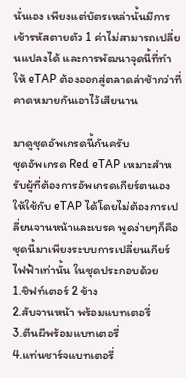นั่นเอง เพียงแต่บัตรเหล่านั้นมีการเข้ารหัสตายตัว 1 ค่าไม่สามารถเปลี่ยนแปลงได้ และการพัฒนาจุดนี้ที่ทำให้ eTAP ต้องออกสู่ตลาดล่าช้ากว่าที่คาดหมายกันเอาไว้เสียนาน

มาดูชุดอัพเกรดนี้กันครับ
ชุดอัพเกรด Red eTAP เหมาะสำหรับผู้ที่ต้องการอัพเกรดเกียร์ตนเองให้ใช้กับ eTAP ได้โดยไม่ต้องการเปลี่ยนจานหน้าและเบรค พูดง่ายๆก็คือชุดนี้มาเพียงระบบการเปลี่ยนเกียร์ไฟฟ้าเท่านั้น ในชุดประกอบด้วย
1.ชิฟท์เตอร์ 2 ข้าง
2.สับจานหน้า พร้อมแบทเตอรี่
3.ตีนผีพร้อมแบทเตอรี่
4.แท่นชาร์จแบทเตอรี่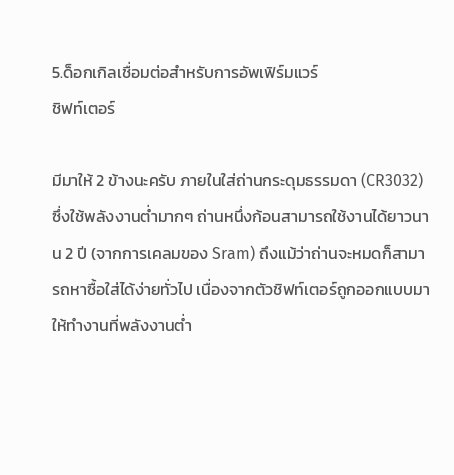5.ด็อกเกิลเชื่อมต่อสำหรับการอัพเฟิร์มแวร์
ชิฟท์เตอร์

มีมาให้ 2 ข้างนะครับ ภายในใส่ถ่านกระดุมธรรมดา (CR3032) ซึ่งใช้พลังงานต่ำมากๆ ถ่านหนึ่งก้อนสามารถใช้งานได้ยาวนาน 2 ปี (จากการเคลมของ Sram) ถึงแม้ว่าถ่านจะหมดก็สามารถหาซื้อใส่ได้ง่ายทั่วไป เนื่องจากตัวชิฟท์เตอร์ถูกออกแบบมาให้ทำงานที่พลังงานต่ำ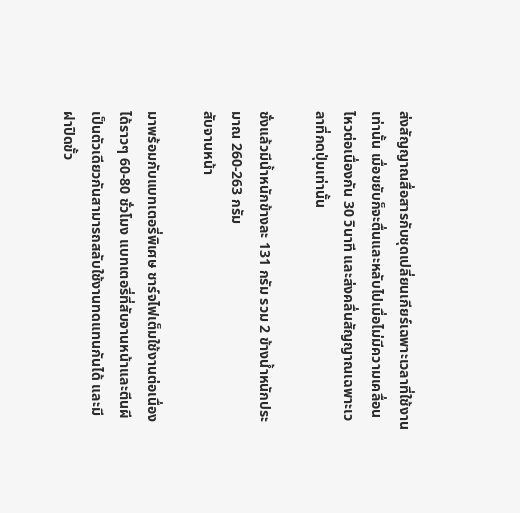ส่งสัญญาณสื่อสารกับชุดเปลี่ยนเกียร์เฉพาะเวลาที่ใช้งานเท่านั้น เมื่อขยับก็จะตื่นและหลับไปเมื่อไม่มีความเคลื่อนไหวต่อเนื่องกัน 30 วินาที และส่งคลื่นสัญญาณเฉพาะเวลาที่กดปุ่มเท่านั้น

ชั่งแล้วมีน้ำหนักข้างละ 131 กรัม รวม 2 ข้างน้ำหนักประมาณ 260-263 กรัม
สับจานหน้า

มาพร้อมกับแบทเตอรี่พิเศษ ชาร์จไฟเต็มใช้งานต่อเนื่องได้ราวๆ 60-80 ชั่วโมง แบทเตอรี่ที่สับจานหน้าและตีนผีเป็นตัวเดียวกันสามารถสลับใช้งานทดแทนกันได้ และมีฝาปิดขั้ว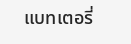แบทเตอรี่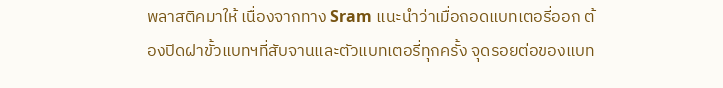พลาสติคมาให้ เนื่องจากทาง Sram แนะนำว่าเมื่อถอดแบทเตอรี่ออก ต้องปิดฝาขั้วแบทฯที่สับจานและตัวแบทเตอรี่ทุกครั้ง จุดรอยต่อของแบท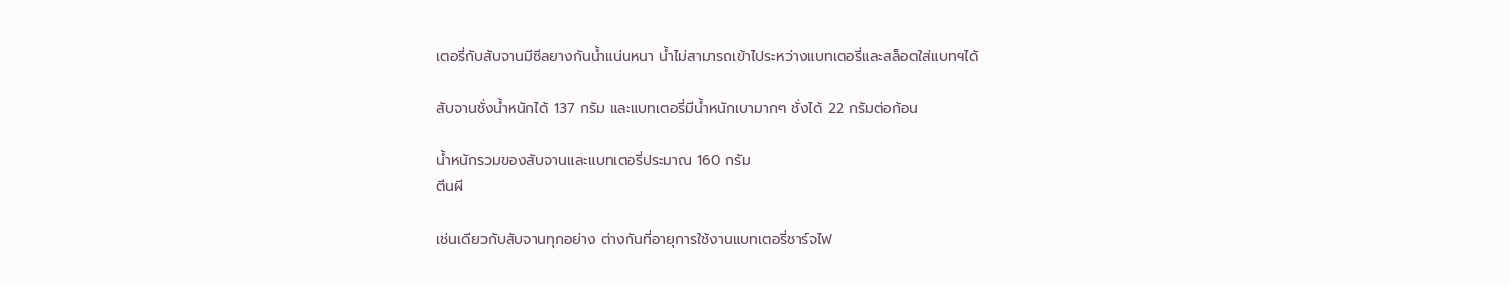เตอรี่กับสับจานมีซีลยางกันน้ำแน่นหนา น้ำไม่สามารถเข้าไประหว่างแบทเตอรี่และสล็อตใส่แบทฯได้

สับจานชั่งน้ำหนักได้ 137 กรัม และแบทเตอรี่มีน้ำหนักเบามากๆ ชั่งได้ 22 กรัมต่อก้อน

น้ำหนักรวมของสับจานและแบทเตอรี่ประมาณ 160 กรัม
ตีนผี

เช่นเดียวกับสับจานทุกอย่าง ต่างกันที่อายุการใช้งานแบทเตอรี่ชาร์จไฟ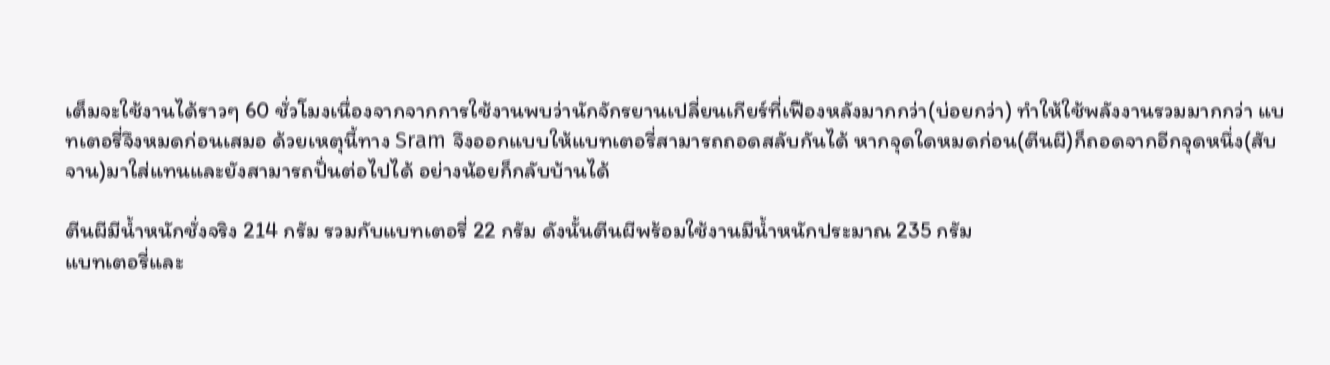เต็มจะใช้งานได้ราวๆ 60 ชั่วโมงเนื่องจากจากการใช้งานพบว่านักจักรยานเปลี่ยนเกียร์ที่เฟืองหลังมากกว่า(บ่อยกว่า) ทำให้ใช้พลังงานรวมมากกว่า แบทเตอรี่จึงหมดก่อนเสมอ ด้วยเหตุนี้ทาง Sram จึงออกแบบให้แบทเตอรี่สามารถถอดสลับกันได้ หากจุดใดหมดก่อน(ตีนผี)ก็ถอดจากอีกจุดหนึ่ง(สับจาน)มาใส่แทนและยังสามารถปั่นต่อไปได้ อย่างน้อยก็กลับบ้านได้

ตีนผีมีน้ำหนักชั่งจริง 214 กรัม รวมกับแบทเตอรี่ 22 กรัม ดังนั้นตีนผีพร้อมใช้งานมีน้ำหนักประมาณ 235 กรัม
แบทเตอรี่และ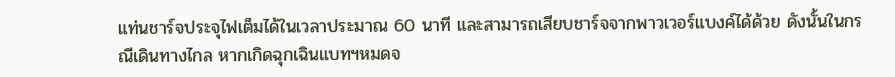แท่นชาร์จประจุไฟเต็มได้ในเวลาประมาณ 60 นาที และสามารถเสียบชาร์จจากพาวเวอร์แบงค์ได้ด้วย ดังนั้นในกรณีเดินทางไกล หากเกิดฉุกเฉินแบทฯหมดจ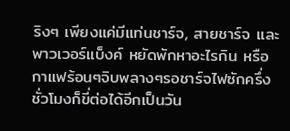ริงๆ เพียงแค่มีแท่นชาร์จ, สายชาร์จ และพาวเวอร์แบ็งค์ หยัดพักหาอะไรกิน หรือกาแฟร้อนๆจิบพลางๆรอชาร์จไฟซักครึ่งชั่วโมงก็ขี่ต่อได้อีกเป็นวัน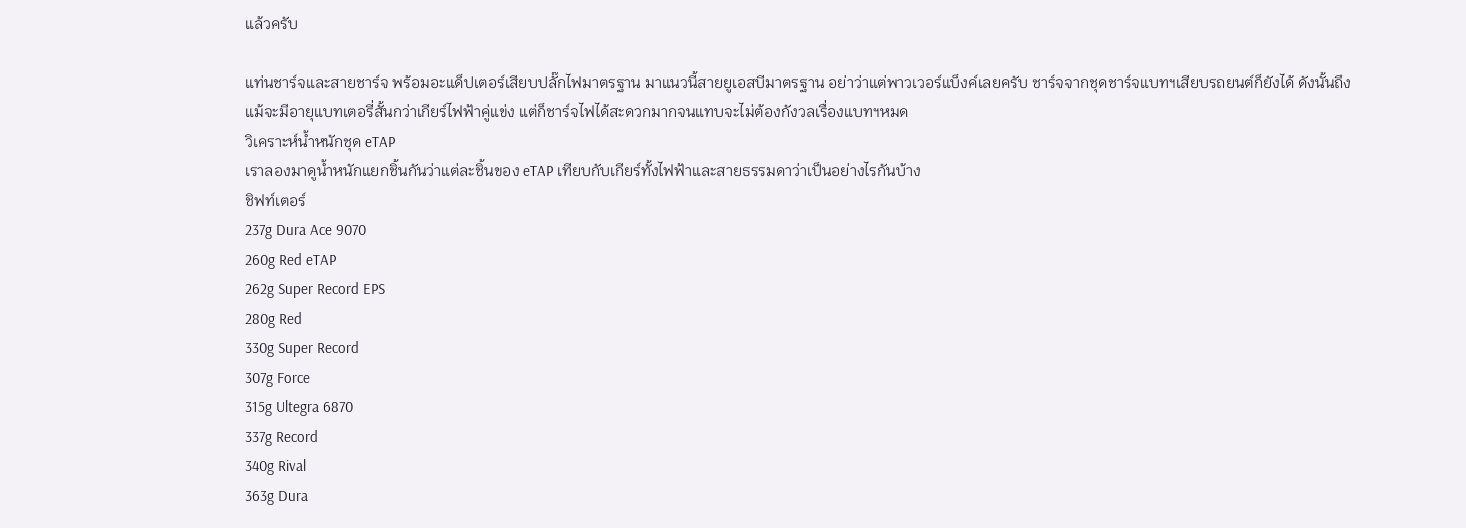แล้วครับ

แท่นชาร์จและสายชาร์จ พร้อมอะแด็ปเตอร์เสียบปลั๊กไฟมาตรฐาน มาแนวนี้สายยูเอสบีมาตรฐาน อย่าว่าแต่พาวเวอร์แบ็งค์เลยครับ ชาร์จจากชุดชาร์จแบทฯเสียบรถยนต์ก็ยังได้ ดังนั้นถึงแม้จะมีอายุแบทเตอรี่สั้นกว่าเกียร์ไฟฟ้าคู่แข่ง แต่ก็ชาร์จไฟได้สะดวกมากจนแทบจะไม่ต้องกังวลเรื่องแบทฯหมด
วิเคราะห์น้ำหนักชุด eTAP
เราลองมาดูน้ำหนักแยกชิ้นกันว่าแต่ละชิ้นของ eTAP เทียบกับเกียร์ทั้งไฟฟ้าและสายธรรมดาว่าเป็นอย่างไรกันบ้าง
ชิฟท์เตอร์
237g Dura Ace 9070
260g Red eTAP
262g Super Record EPS
280g Red
330g Super Record
307g Force
315g Ultegra 6870
337g Record
340g Rival
363g Dura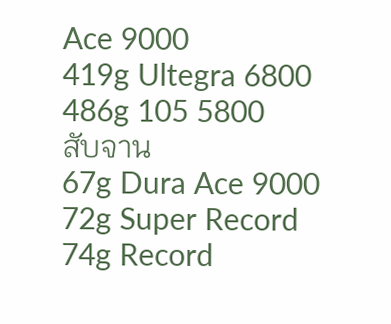Ace 9000
419g Ultegra 6800
486g 105 5800
สับจาน
67g Dura Ace 9000
72g Super Record
74g Record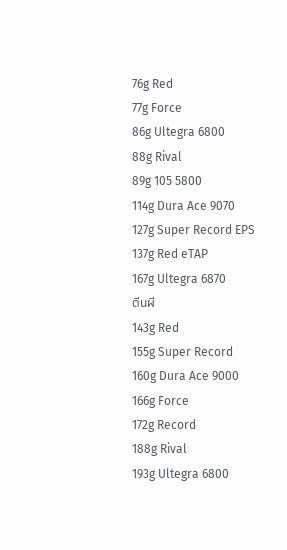76g Red
77g Force
86g Ultegra 6800
88g Rival
89g 105 5800
114g Dura Ace 9070
127g Super Record EPS
137g Red eTAP
167g Ultegra 6870
ตีนผี
143g Red
155g Super Record
160g Dura Ace 9000
166g Force
172g Record
188g Rival
193g Ultegra 6800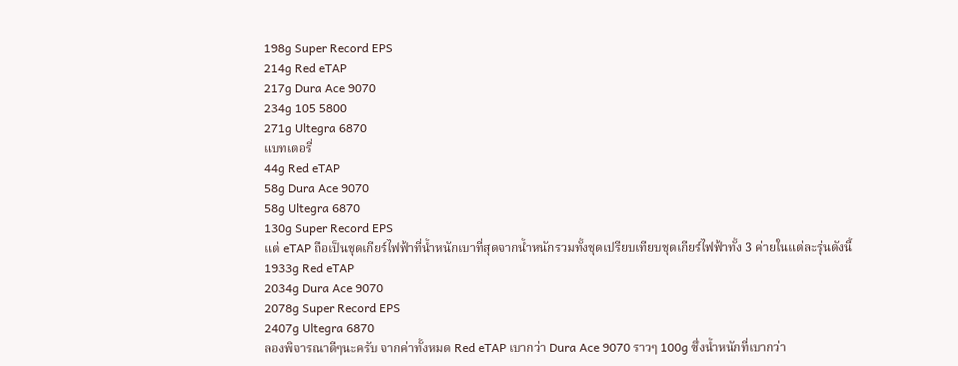198g Super Record EPS
214g Red eTAP
217g Dura Ace 9070
234g 105 5800
271g Ultegra 6870
แบทเตอรี่
44g Red eTAP
58g Dura Ace 9070
58g Ultegra 6870
130g Super Record EPS
แต่ eTAP ถือเป็นชุดเกียร์ไฟฟ้าที่น้ำหนักเบาที่สุดจากน้ำหนักรวมทั้งชุดเปรียบเทียบชุดเกียร์ไฟฟ้าทั้ง 3 ค่ายในแต่ละรุ่นดังนี้
1933g Red eTAP
2034g Dura Ace 9070
2078g Super Record EPS
2407g Ultegra 6870
ลองพิจารณาดีๆนะครับ จากค่าทั้งหมด Red eTAP เบากว่า Dura Ace 9070 ราวๆ 100g ซึ่งน้ำหนักที่เบากว่า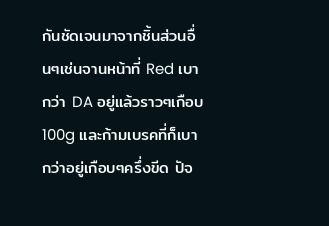กันชัดเจนมาจากชิ้นส่วนอื่นๆเช่นจานหน้าที่ Red เบากว่า DA อยู่แล้วราวๆเกือบ 100g และก้ามเบรคที่ก็เบากว่าอยู่เกือบๆครึ่งขีด ปัจ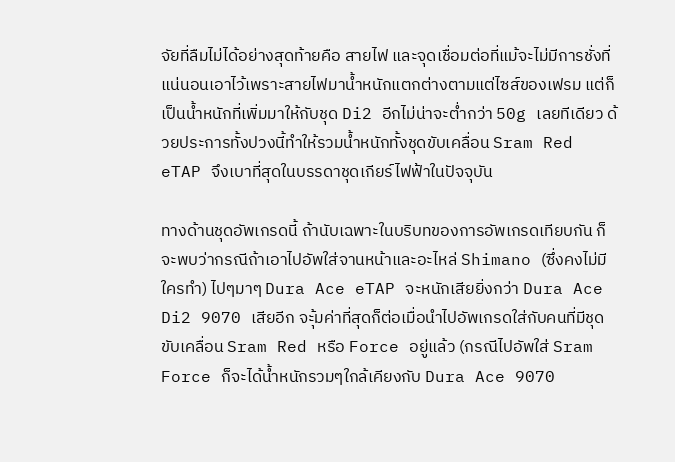จัยที่ลืมไม่ได้อย่างสุดท้ายคือ สายไฟ และจุดเชื่อมต่อที่แม้จะไม่มีการชั่งที่แน่นอนเอาไว้เพราะสายไฟมาน้ำหนักแตกต่างตามแต่ไซส์ของเฟรม แต่ก็เป็นน้ำหนักที่เพิ่มมาให้กับชุด Di2 อีกไม่น่าจะต่ำกว่า 50g เลยทีเดียว ด้วยประการทั้งปวงนี้ทำให้รวมน้ำหนักทั้งชุดขับเคลื่อน Sram Red eTAP จึงเบาที่สุดในบรรดาชุดเกียร์ไฟฟ้าในปัจจุบัน

ทางด้านชุดอัพเกรดนี้ ถ้านับเฉพาะในบริบทของการอัพเกรดเทียบกัน ก็จะพบว่ากรณีถ้าเอาไปอัพใส่จานหน้าและอะไหล่ Shimano (ซึ่งคงไม่มีใครทำ) ไปๆมาๆ Dura Ace eTAP จะหนักเสียยิ่งกว่า Dura Ace Di2 9070 เสียอีก จะุ้มค่าที่สุดก็ต่อเมื่อนำไปอัพเกรดใส่กับคนที่มีชุดขับเคลื่อน Sram Red หรือ Force อยู่แล้ว (กรณีไปอัพใส่ Sram Force ก็จะได้น้ำหนักรวมๆใกล้เคียงกับ Dura Ace 9070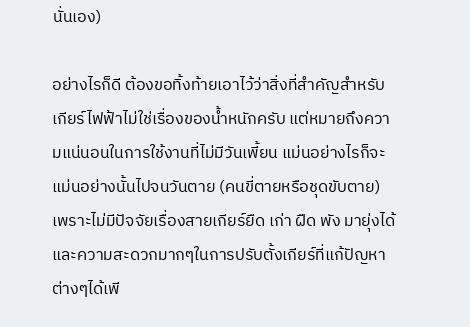นั่นเอง)

อย่างไรก็ดี ต้องขอทิ้งท้ายเอาไว้ว่าสิ่งที่สำคัญสำหรับเกียร์ไฟฟ้าไม่ใช่เรื่องของน้ำหนักครับ แต่หมายถึงความแน่นอนในการใช้งานที่ไม่มีวันเพี้ยน แม่นอย่างไรก็จะแม่นอย่างนั้นไปจนวันตาย (คนขี่ตายหรือชุดขับตาย) เพราะไม่มีปัจจัยเรื่องสายเกียร์ยืด เก่า ฝืด พัง มายุ่งได้ และความสะดวกมากๆในการปรับตั้งเกียร์ที่แก้ปัญหาต่างๆได้เพี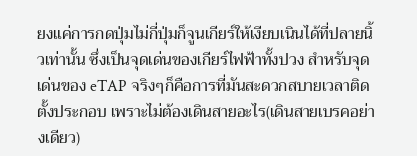ยงแค่การกดปุ่มไม่กี่ปุ่มก็จูนเกียร์ให้เงียบเนินได้ที่ปลายนิ้วเท่านั้น ซึ่งเป็นจุดเด่นของเกียร์ไฟฟ้าทั้งปวง สำหรับจุดเด่นของ eTAP จริงๆก็คือการที่มันสะดวกสบายเวลาติดตั้งประกอบ เพราะไม่ต้องเดินสายอะไร(เดินสายเบรคอย่างเดียว)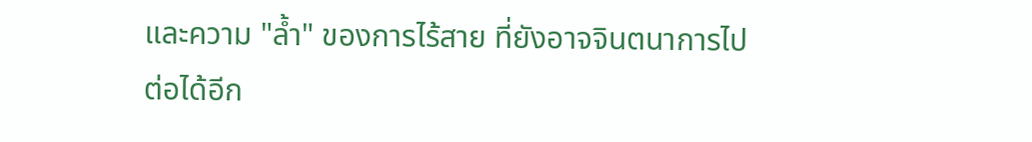และความ "ล้ำ" ของการไร้สาย ที่ยังอาจจินตนาการไปต่อได้อีก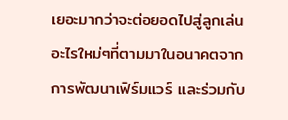เยอะมากว่าจะต่อยอดไปสู่ลูกเล่นอะไรใหม่ๆที่ตามมาในอนาคตจากการพัฒนาเฟิร์มแวร์ และร่วมกับ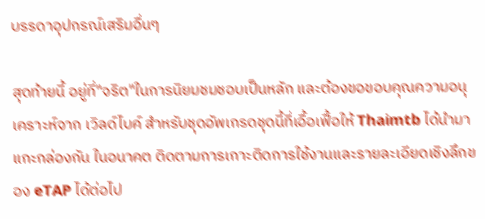บรรดาอุปกรณ์เสริมอื่นๆ

สุดท้ายนี้ อยู่ที่"จริต"ในการนิยมชมชอบเป็นหลัก และต้องขอขอบคุณความอนุเคราะห์จาก เวิลด์ไบค์ สำหรับชุดอัพเกรดชุดนี้ที่เอื้อเฟื้อให้ Thaimtb ได้นำมาแกะกล่องกัน ในอนาคต ติดตามการเกาะติดการใช้งานและรายละเอียดเชิงลึกของ eTAP ได้ต่อไป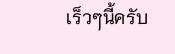เร็วๆนี้ครับ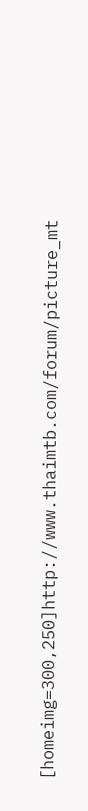[homeimg=300,250]http://www.thaimtb.com/forum/picture_mt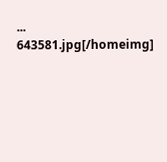... 643581.jpg[/homeimg]